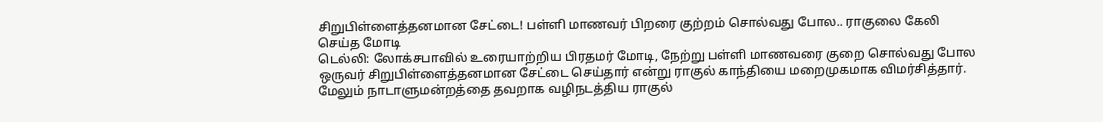சிறுபிள்ளைத்தனமான சேட்டை! பள்ளி மாணவர் பிறரை குற்றம் சொல்வது போல.. ராகுலை கேலி செய்த மோடி
டெல்லி: லோக்சபாவில் உரையாற்றிய பிரதமர் மோடி, நேற்று பள்ளி மாணவரை குறை சொல்வது போல ஒருவர் சிறுபிள்ளைத்தனமான சேட்டை செய்தார் என்று ராகுல் காந்தியை மறைமுகமாக விமர்சித்தார். மேலும் நாடாளுமன்றத்தை தவறாக வழிநடத்திய ராகுல்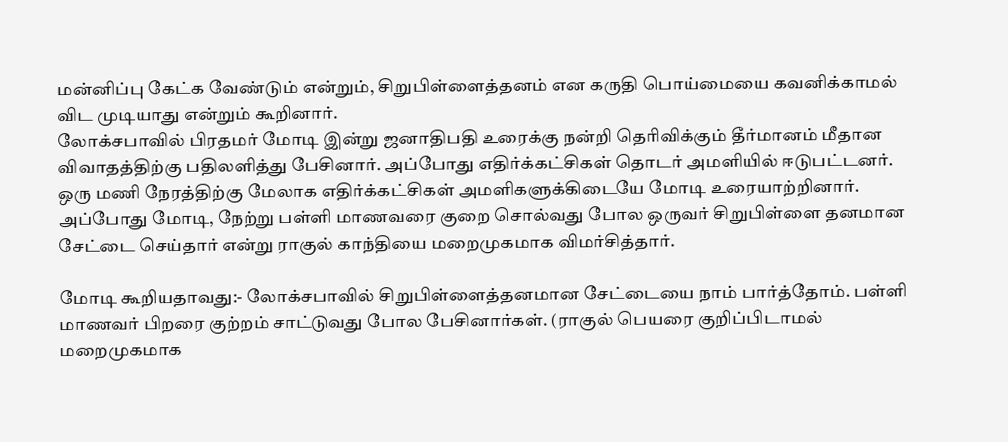மன்னிப்பு கேட்க வேண்டும் என்றும், சிறுபிள்ளைத்தனம் என கருதி பொய்மையை கவனிக்காமல் விட முடியாது என்றும் கூறினார்.
லோக்சபாவில் பிரதமர் மோடி இன்று ஜனாதிபதி உரைக்கு நன்றி தெரிவிக்கும் தீர்மானம் மீதான விவாதத்திற்கு பதிலளித்து பேசினார். அப்போது எதிர்க்கட்சிகள் தொடர் அமளியில் ஈடுபட்டனர். ஒரு மணி நேரத்திற்கு மேலாக எதிர்க்கட்சிகள் அமளிகளுக்கிடையே மோடி உரையாற்றினார். அப்போது மோடி, நேற்று பள்ளி மாணவரை குறை சொல்வது போல ஒருவர் சிறுபிள்ளை தனமான சேட்டை செய்தார் என்று ராகுல் காந்தியை மறைமுகமாக விமர்சித்தார்.

மோடி கூறியதாவது:- லோக்சபாவில் சிறுபிள்ளைத்தனமான சேட்டையை நாம் பார்த்தோம். பள்ளி மாணவர் பிறரை குற்றம் சாட்டுவது போல பேசினார்கள். (ராகுல் பெயரை குறிப்பிடாமல் மறைமுகமாக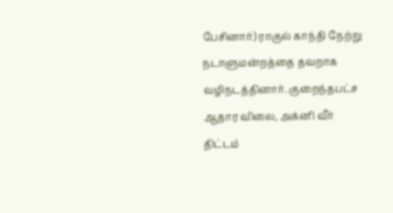பேசினார்) ராகுல் காந்தி நேற்று நடாளுமன்றத்தை தவறாக வழிநடத்தினார். குறைந்தபட்ச ஆதார விலை, அக்னி வீர் திட்டம்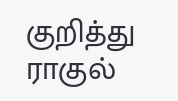குறித்து ராகுல்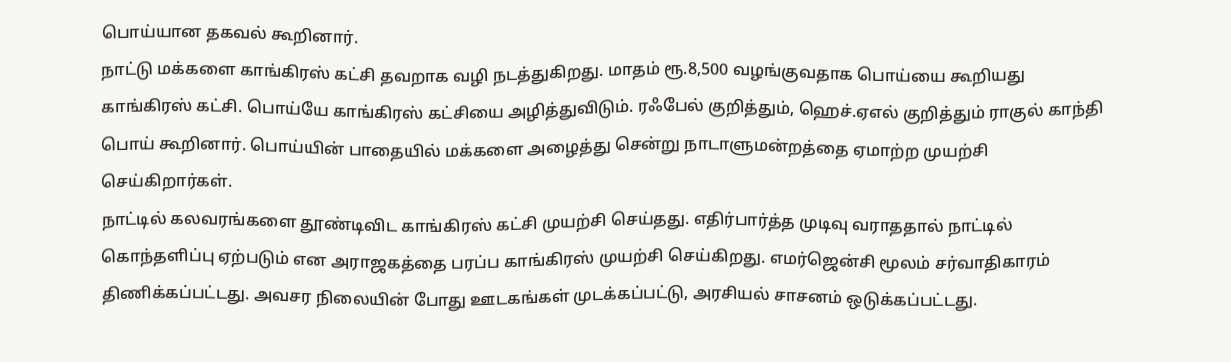பொய்யான தகவல் கூறினார்.
நாட்டு மக்களை காங்கிரஸ் கட்சி தவறாக வழி நடத்துகிறது. மாதம் ரூ.8,500 வழங்குவதாக பொய்யை கூறியது காங்கிரஸ் கட்சி. பொய்யே காங்கிரஸ் கட்சியை அழித்துவிடும். ரஃபேல் குறித்தும், ஹெச்.ஏஎல் குறித்தும் ராகுல் காந்தி பொய் கூறினார். பொய்யின் பாதையில் மக்களை அழைத்து சென்று நாடாளுமன்றத்தை ஏமாற்ற முயற்சி செய்கிறார்கள்.
நாட்டில் கலவரங்களை தூண்டிவிட காங்கிரஸ் கட்சி முயற்சி செய்தது. எதிர்பார்த்த முடிவு வராததால் நாட்டில் கொந்தளிப்பு ஏற்படும் என அராஜகத்தை பரப்ப காங்கிரஸ் முயற்சி செய்கிறது. எமர்ஜென்சி மூலம் சர்வாதிகாரம் திணிக்கப்பட்டது. அவசர நிலையின் போது ஊடகங்கள் முடக்கப்பட்டு, அரசியல் சாசனம் ஒடுக்கப்பட்டது.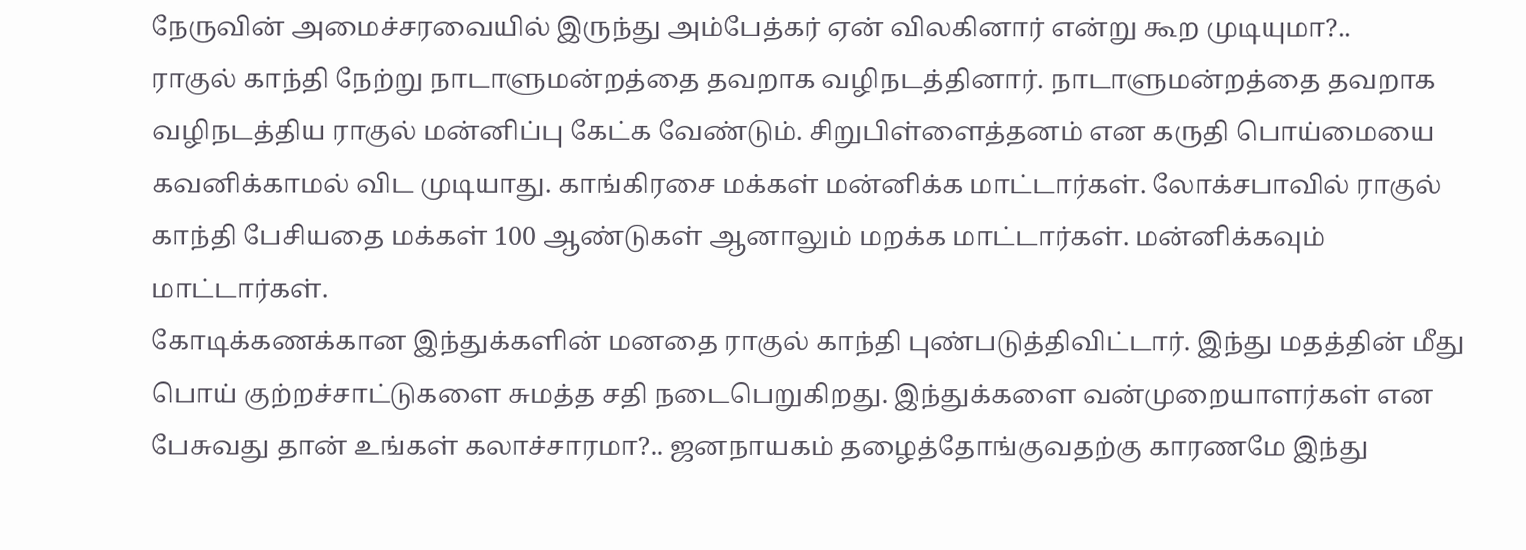நேருவின் அமைச்சரவையில் இருந்து அம்பேத்கர் ஏன் விலகினார் என்று கூற முடியுமா?..
ராகுல் காந்தி நேற்று நாடாளுமன்றத்தை தவறாக வழிநடத்தினார். நாடாளுமன்றத்தை தவறாக வழிநடத்திய ராகுல் மன்னிப்பு கேட்க வேண்டும். சிறுபிள்ளைத்தனம் என கருதி பொய்மையை கவனிக்காமல் விட முடியாது. காங்கிரசை மக்கள் மன்னிக்க மாட்டார்கள். லோக்சபாவில் ராகுல் காந்தி பேசியதை மக்கள் 100 ஆண்டுகள் ஆனாலும் மறக்க மாட்டார்கள். மன்னிக்கவும் மாட்டார்கள்.
கோடிக்கணக்கான இந்துக்களின் மனதை ராகுல் காந்தி புண்படுத்திவிட்டார். இந்து மதத்தின் மீது பொய் குற்றச்சாட்டுகளை சுமத்த சதி நடைபெறுகிறது. இந்துக்களை வன்முறையாளர்கள் என பேசுவது தான் உங்கள் கலாச்சாரமா?.. ஜனநாயகம் தழைத்தோங்குவதற்கு காரணமே இந்து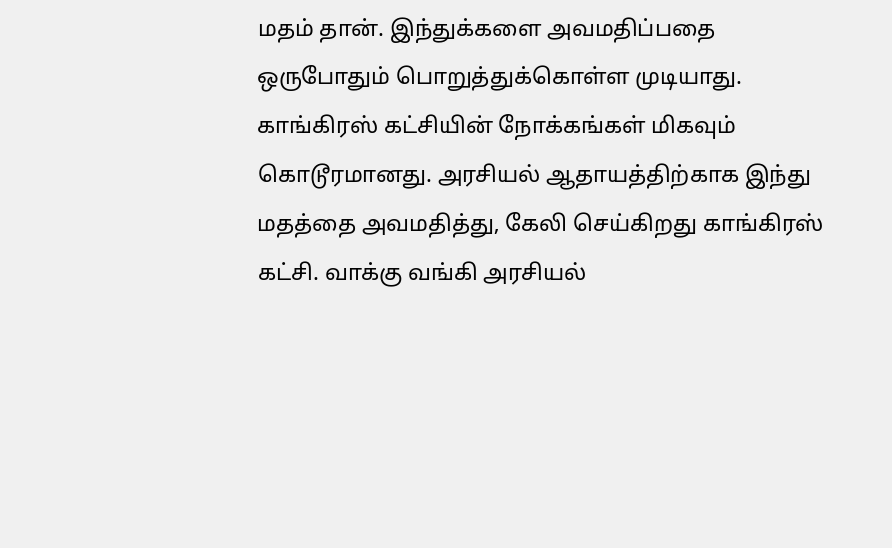மதம் தான். இந்துக்களை அவமதிப்பதை ஒருபோதும் பொறுத்துக்கொள்ள முடியாது.
காங்கிரஸ் கட்சியின் நோக்கங்கள் மிகவும் கொடூரமானது. அரசியல் ஆதாயத்திற்காக இந்து மதத்தை அவமதித்து, கேலி செய்கிறது காங்கிரஸ் கட்சி. வாக்கு வங்கி அரசியல்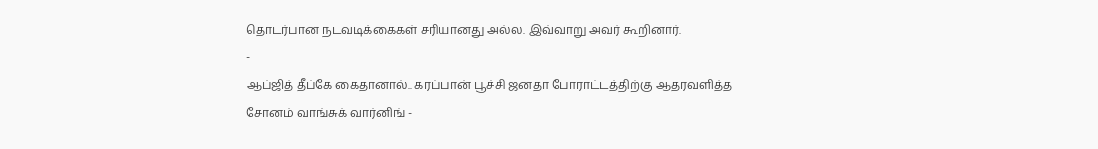தொடர்பான நடவடிக்கைகள் சரியானது அல்ல. இவ்வாறு அவர் கூறினார்.
-
ஆப்ஜித் தீப்கே கைதானால்.. கரப்பான் பூச்சி ஜனதா போராட்டத்திற்கு ஆதரவளித்த சோனம் வாங்சுக் வார்னிங் -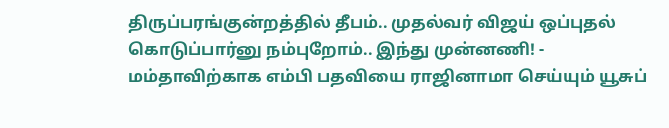திருப்பரங்குன்றத்தில் தீபம்.. முதல்வர் விஜய் ஒப்புதல் கொடுப்பார்னு நம்புறோம்.. இந்து முன்னணி! -
மம்தாவிற்காக எம்பி பதவியை ராஜினாமா செய்யும் யூசுப்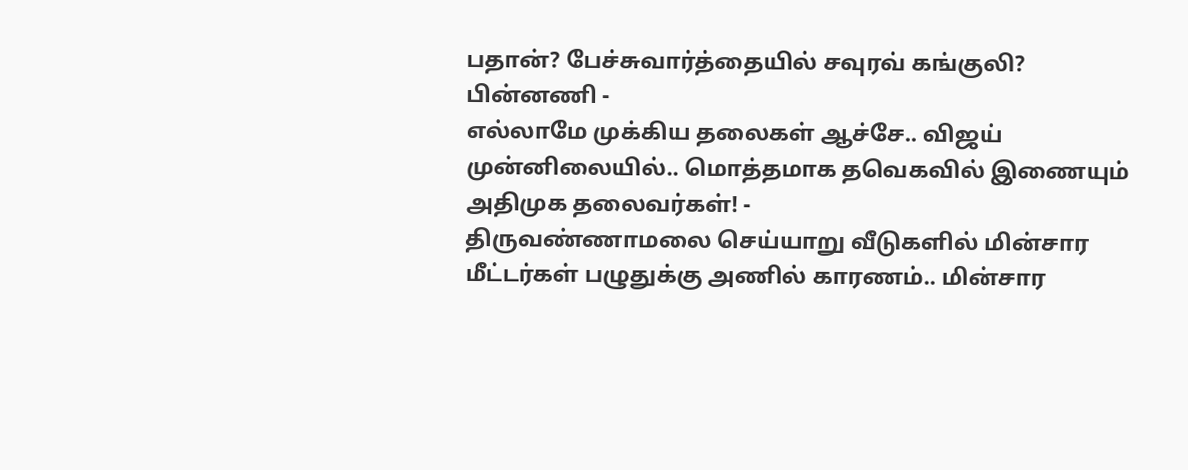பதான்? பேச்சுவார்த்தையில் சவுரவ் கங்குலி? பின்னணி -
எல்லாமே முக்கிய தலைகள் ஆச்சே.. விஜய் முன்னிலையில்.. மொத்தமாக தவெகவில் இணையும் அதிமுக தலைவர்கள்! -
திருவண்ணாமலை செய்யாறு வீடுகளில் மின்சார மீட்டர்கள் பழுதுக்கு அணில் காரணம்.. மின்சார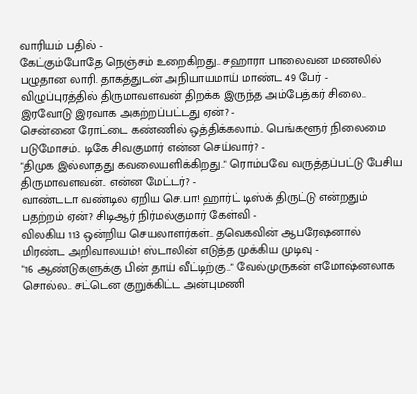வாரியம் பதில் -
கேட்கும்போதே நெஞ்சம் உறைகிறது.. சஹாரா பாலைவன மணலில் பழுதான லாரி. தாகத்துடன் அநியாயமாய் மாண்ட 49 பேர் -
விழுப்புரத்தில் திருமாவளவன் திறக்க இருந்த அம்பேத்கர் சிலை.. இரவோடு இரவாக அகற்றப்பட்டது ஏன்? -
சென்னை ரோட்டை கண்ணில் ஒத்திக்கலாம்.. பெங்களூர் நிலைமை படுமோசம்.. டிகே சிவகுமார் என்ன செய்வார்? -
"திமுக இல்லாதது கவலையளிக்கிறது.." ரொம்பவே வருத்தப்பட்டு பேசிய திருமாவளவன்.. என்ன மேட்டர்? -
வாண்டடா வண்டில ஏறிய செ.பா! ஹார்ட் டிஸ்க் திருட்டு என்றதும் பதற்றம் ஏன்? சிடிஆர் நிர்மல்குமார் கேள்வி -
விலகிய 113 ஒன்றிய செயலாளர்கள்.. தவெகவின் ஆபரேஷனால் மிரண்ட அறிவாலயம்! ஸ்டாலின் எடுத்த முக்கிய முடிவு -
"16 ஆண்டுகளுக்கு பின் தாய் வீட்டிற்கு.." வேல்முருகன் எமோஷ்னலாக சொல்ல.. சட்டென குறுக்கிட்ட அன்புமணி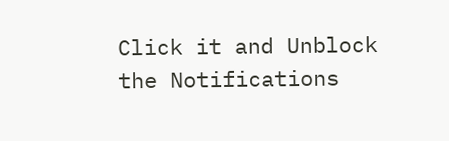Click it and Unblock the Notifications